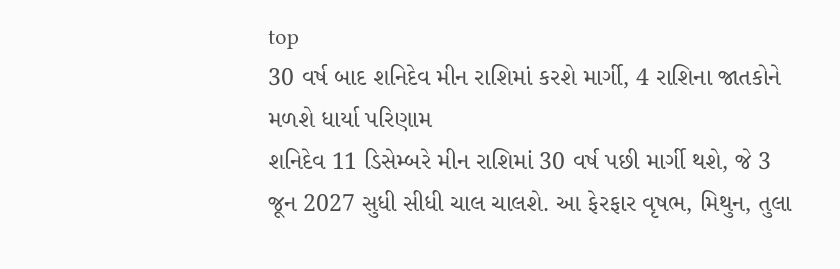top
30 વર્ષ બાદ શનિદેવ મીન રાશિમાં કરશે માર્ગી, 4 રાશિના જાતકોને મળશે ધાર્યા પરિણામ
શનિદેવ 11 ડિસેમ્બરે મીન રાશિમાં 30 વર્ષ પછી માર્ગી થશે, જે 3 જૂન 2027 સુધી સીધી ચાલ ચાલશે. આ ફેરફાર વૃષભ, મિથુન, તુલા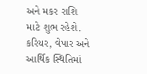અને મકર રાશિ માટે શુભ રહેશે. કરિયર, વેપાર અને આર્થિક સ્થિતિમાં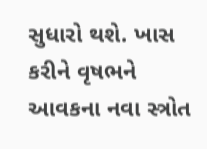સુધારો થશે. ખાસ કરીને વૃષભને આવકના નવા સ્ત્રોત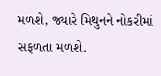મળશે, જ્યારે મિથુનને નોકરીમાં સફળતા મળશે.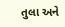તુલા અને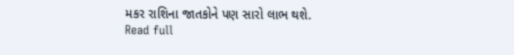મકર રાશિના જાતકોને પણ સારો લાભ થશે.
Read full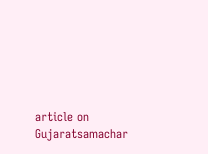article on Gujaratsamachar